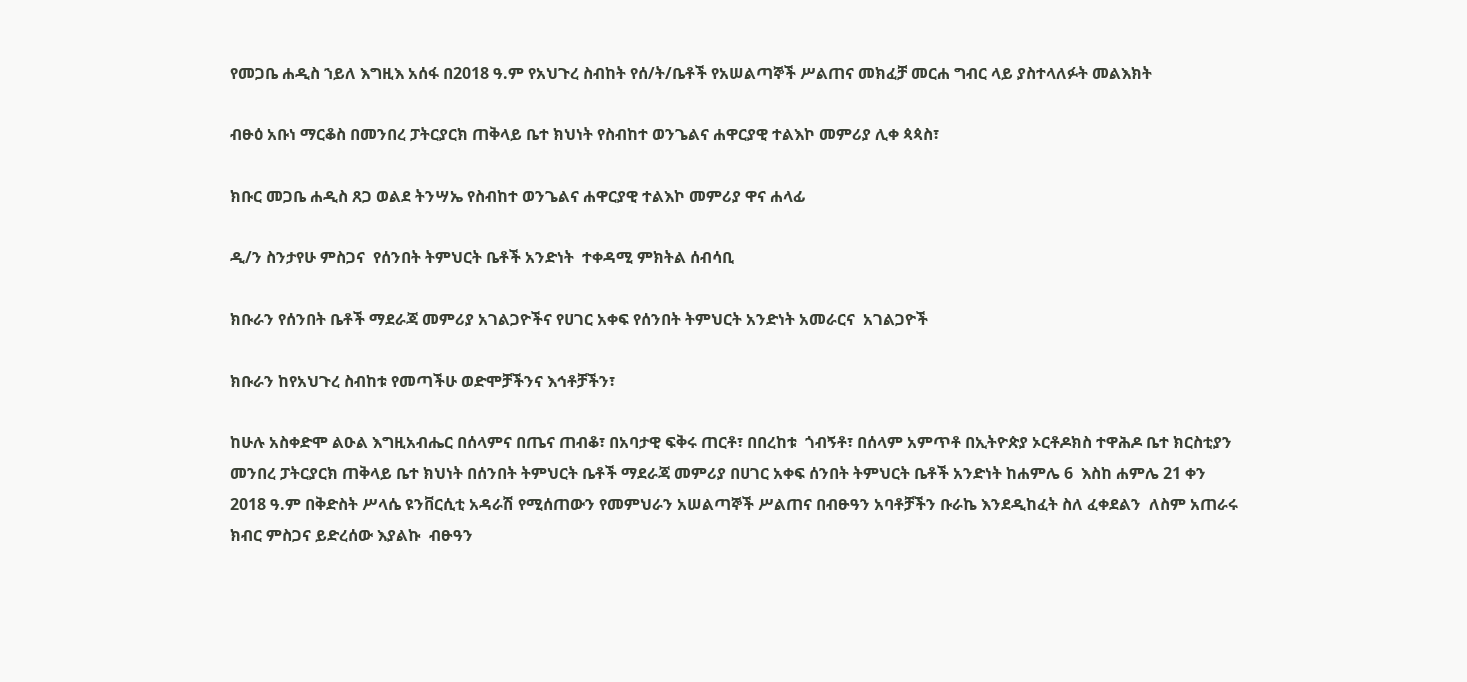የመጋቤ ሐዲስ ኀይለ እግዚእ አሰፋ በ2018 ዓ.ም የአህጉረ ስብከት የሰ/ት/ቤቶች የአሠልጣኞች ሥልጠና መክፈቻ መርሐ ግብር ላይ ያስተላለፉት መልእክት

ብፁዕ አቡነ ማርቆስ በመንበረ ፓትርያርክ ጠቅላይ ቤተ ክህነት የስብከተ ወንጌልና ሐዋርያዊ ተልእኮ መምሪያ ሊቀ ጳጳስ፣

ክቡር መጋቤ ሐዲስ ጸጋ ወልደ ትንሣኤ የስብከተ ወንጌልና ሐዋርያዊ ተልእኮ መምሪያ ዋና ሐላፊ

ዲ/ን ስንታየሁ ምስጋና  የሰንበት ትምህርት ቤቶች አንድነት  ተቀዳሚ ምክትል ሰብሳቢ

ክቡራን የሰንበት ቤቶች ማደራጃ መምሪያ አገልጋዮችና የሀገር አቀፍ የሰንበት ትምህርት አንድነት አመራርና  አገልጋዮች

ክቡራን ከየአህጉረ ስብከቱ የመጣችሁ ወድሞቻችንና እኅቶቻችን፣

ከሁሉ አስቀድሞ ልዑል እግዚአብሔር በሰላምና በጤና ጠብቆ፣ በአባታዊ ፍቅሩ ጠርቶ፣ በበረከቱ  ጎብኝቶ፣ በሰላም አምጥቶ በኢትዮጵያ ኦርቶዶክስ ተዋሕዶ ቤተ ክርስቲያን መንበረ ፓትርያርክ ጠቅላይ ቤተ ክህነት በሰንበት ትምህርት ቤቶች ማደራጃ መምሪያ በሀገር አቀፍ ሰንበት ትምህርት ቤቶች አንድነት ከሐምሌ 6  እስከ ሐምሌ 21 ቀን 2018 ዓ.ም በቅድስት ሥላሴ ዩንቨርሲቲ አዳራሽ የሚሰጠውን የመምህራን አሠልጣኞች ሥልጠና በብፁዓን አባቶቻችን ቡራኬ እንደዲከፈት ስለ ፈቀደልን  ለስም አጠራሩ ክብር ምስጋና ይድረሰው እያልኩ  ብፁዓን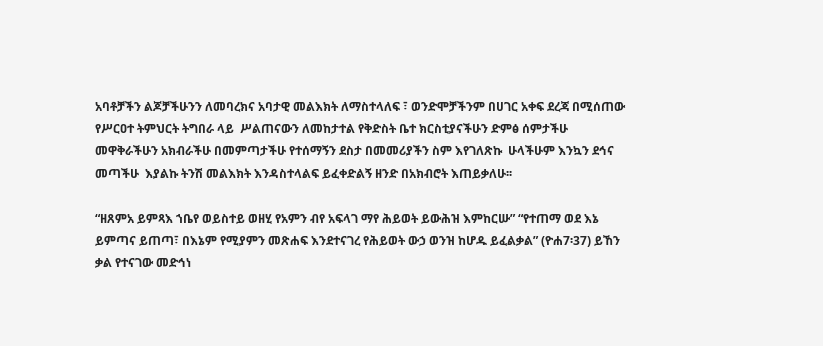አባቶቻችን ልጆቻችሁንን ለመባረክና አባታዊ መልእክት ለማስተላለፍ ፣ ወንድሞቻችንም በሀገር አቀፍ ደረጃ በሚሰጠው የሥርዐተ ትምህርት ትግበራ ላይ  ሥልጠናውን ለመከታተል የቅድስት ቤተ ክርስቲያናችሁን ድምፅ ሰምታችሁ መዋቅራችሁን አክብራችሁ በመምጣታችሁ የተሰማኝን ደስታ በመመሪያችን ስም እየገለጽኩ  ሁላችሁም እንኳን ደኅና መጣችሁ  እያልኩ ትንሽ መልእክት እንዳስተላልፍ ይፈቀድልኝ ዘንድ በአክብሮት እጠይቃለሁ፡፡

“ዘጸምአ ይምጻእ ኀቤየ ወይስተይ ወዘሂ የአምን ብየ አፍላገ ማየ ሕይወት ይውሕዝ እምከርሡ” “የተጠማ ወደ እኔ ይምጣና ይጠጣ፣ በእኔም የሚያምን መጽሐፍ እንደተናገረ የሕይወት ውኃ ወንዝ ከሆዱ ይፈልቃል” (ዮሐ7፡37) ይኸን ቃል የተናገው መድኅነ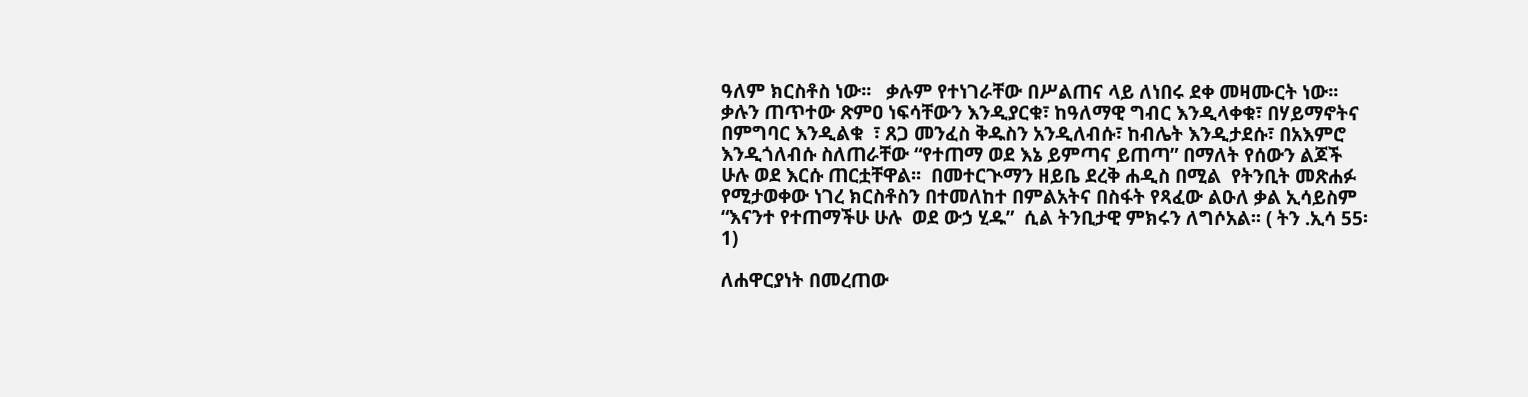ዓለም ክርስቶስ ነው፡፡   ቃሉም የተነገራቸው በሥልጠና ላይ ለነበሩ ደቀ መዛሙርት ነው፡፡ ቃሉን ጠጥተው ጽምዐ ነፍሳቸውን እንዲያርቁ፣ ከዓለማዊ ግብር እንዲላቀቁ፣ በሃይማኖትና በምግባር እንዲልቁ  ፣ ጸጋ መንፈስ ቅዱስን አንዲለብሱ፣ ከብሌት እንዲታደሱ፣ በአእምሮ እንዲጎለብሱ ስለጠራቸው “የተጠማ ወደ እኔ ይምጣና ይጠጣ” በማለት የሰውን ልጆች ሁሉ ወደ እርሱ ጠርቷቸዋል፡፡  በመተርጒማን ዘይቤ ደረቅ ሐዲስ በሚል  የትንቢት መጽሐፉ የሚታወቀው ነገረ ክርስቶስን በተመለከተ በምልአትና በስፋት የጻፈው ልዑለ ቃል ኢሳይስም  “እናንተ የተጠማችሁ ሁሉ  ወደ ውኃ ሂዱ”  ሲል ትንቢታዊ ምክሩን ለግሶአል፡፡ ( ትን .ኢሳ 55፡1)

ለሐዋርያነት በመረጠው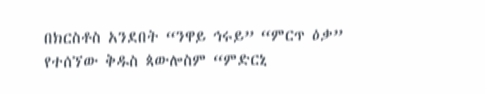በክርስቶስ አንደበት “ንዋይ ኅሩይ” “ምርጥ ዕቃ” የተሰኘው ቅዱስ ጳውሎስም “ምድርኒ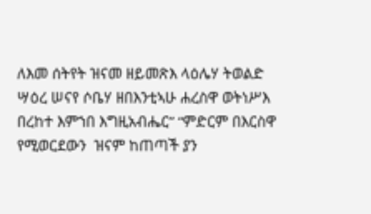ለእመ ሰትየት ዝናመ ዘይመጽእ ላዕሌሃ ትወልድ ሣዕረ ሠናየ ሶቤሃ ዘበእንቲኣሁ ሐረስዋ ወትነሥእ በረከተ እምኀበ እግዚአብሔር” “ምድርም በእርስዋ የሚወርደውን  ዝናም ከጠጣች ያን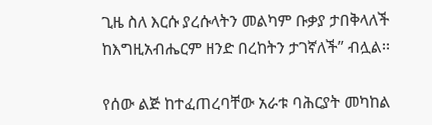ጊዜ ስለ እርሱ ያረሱላትን መልካም ቡቃያ ታበቅላለች ከእግዚአብሔርም ዘንድ በረከትን ታገኛለች” ብሏል፡፡

የሰው ልጅ ከተፈጠረባቸው አራቱ ባሕርያት መካከል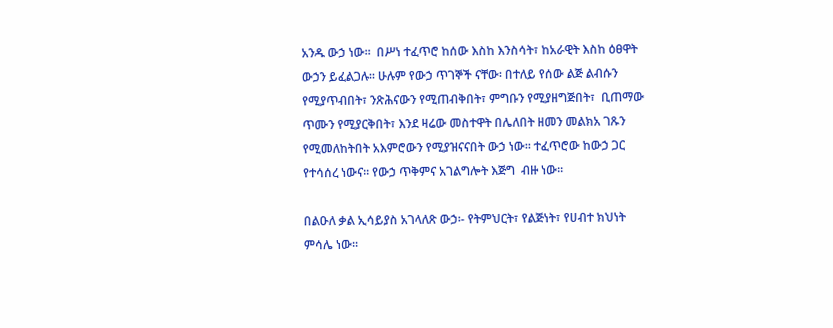አንዱ ውኃ ነው፡፡  በሥነ ተፈጥሮ ከሰው እስከ እንስሳት፣ ከአራዊት እስከ ዕፀዋት ውኃን ይፈልጋሉ፡፡ ሁሉም የውኃ ጥገኞች ናቸው፡ በተለይ የሰው ልጅ ልብሱን የሚያጥብበት፣ ንጽሕናውን የሚጠብቅበት፣ ምግቡን የሚያዘግጅበት፣  ቢጠማው ጥሙን የሚያርቅበት፣ እንደ ዛሬው መስተዋት በሌለበት ዘመን መልክአ ገጹን የሚመለከትበት አእምሮውን የሚያዝናናበት ውኃ ነው፡፡ ተፈጥሮው ከውኃ ጋር የተሳሰረ ነውና፡፡ የውኃ ጥቅምና አገልግሎት እጅግ  ብዙ ነው፡፡

በልዑለ ቃል ኢሳይያስ አገላለጽ ውኃ፡- የትምህርት፣ የልጅነት፣ የሀብተ ክህነት ምሳሌ ነው፡፡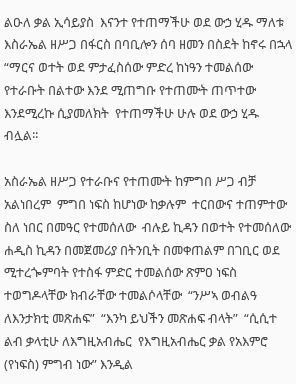ልዑለ ቃል ኢሳይያስ  እናንተ የተጠማችሁ ወደ ውኃ ሂዱ ማለቱ እስራኤል ዘሥጋ በፋርስ በባቢሎን ሰባ ዘመን በስደት ከኖሩ በኋላ “ማርና ወተት ወደ ምታፈስሰው ምድረ ከነዓን ተመልሰው የተራቡት በልተው እንደ ሚጠግቡ የተጠሙት ጠጥተው እንደሚረኩ ሲያመለክት  የተጠማችሁ ሁሉ ወደ ውኃ ሂዱ ብሏል፡፡

አስራኤል ዘሥጋ የተራቡና የተጠሙት ከምግበ ሥጋ ብቻ አልነበረም  ምግበ ነፍስ ከሆነው ከቃሉም  ተርበውና ተጠምተው ስለ ነበር በመዓር የተመሰለው  ብሉይ ኪዳን በወተት የተመሰለው ሐዲስ ኪዳን በመጀመሪያ በትንቢት በመቀጠልም በገቢር ወደ ሚተረጐምባት የተስፋ ምድር ተመልሰው ጽምዐ ነፍስ ተወግዶላቸው ክብራቸው ተመልሶላቸው  “ንሥኣ ወብልዓ ለእንታክቲ መጽሐፍ”  “እንካ ይህችን መጽሐፍ ብላት”  “ሲሲተ ልብ ቃላቲሁ ለእግዚአብሔር  የእግዚአብሔር ቃል የአእምሮ (የነፍስ) ምግብ ነው” እንዲል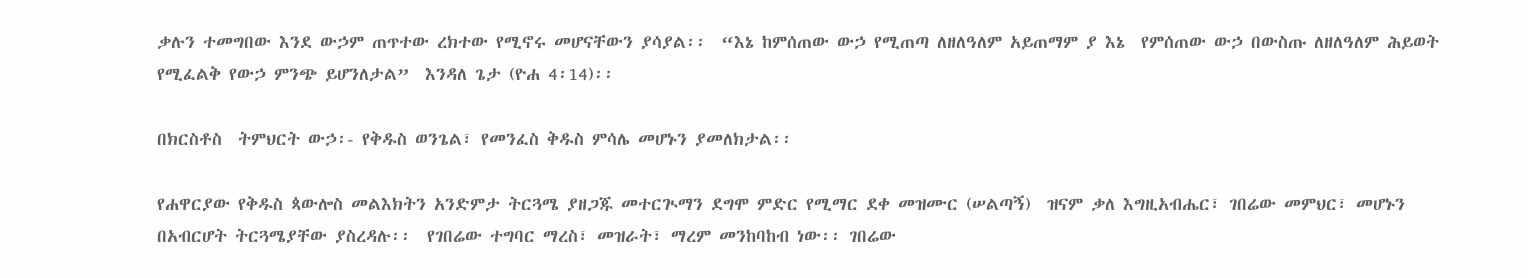ቃሉን ተመግበው እንደ ውኃም ጠጥተው ረክተው የሚኖሩ መሆናቸውን ያሳያል፡፡  “እኔ ከምሰጠው ውኃ የሚጠጣ ለዘለዓለም አይጠማም ያ እኔ  የምሰጠው ውኃ በውስጡ ለዘለዓለም ሕይወት  የሚፈልቅ የውኃ ምንጭ ይሆንለታል”  እንዳለ ጌታ (ዮሐ 4፡14)፡፡

በክርስቶስ  ትምህርት ውኃ፡- የቅዱስ ወንጌል፣ የመንፈስ ቅዱስ ምሳሌ መሆኑን ያመለክታል፡፡

የሐዋርያው የቅዱስ ጳውሎስ መልእክትን አንድምታ ትርጓሜ ያዘጋጁ መተርጒማን ደግሞ ምድር የሚማር ደቀ መዝሙር (ሠልጣኝ)  ዝናም ቃለ እግዚአብሔር፣ ገበሬው መምህር፣ መሆኑን በአብርሆት ትርጓሜያቸው ያስረዳሉ፡፡  የገበሬው ተግባር ማረስ፣ መዝራት፣ ማረም መንከባከብ ነው፡፡ ገበሬው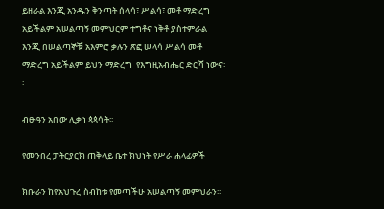ይዘራል እንጂ አንዱን ቅንጣት ሰላሳ፣ ሥልሳ፣ መቶ ማድረግ አይችልም አሠልጣኝ መምህርም ተግቶና ነቅቶ ያስተምራል እንጂ በሠልጣኞቹ አእምሮ ቃሉን ጽፎ ሠላሳ ሥልሳ መቶ ማድረግ አይችልም ይህን ማድረግ  የእግዚአብሔር ድርሻ ነውና፡፡

ብፁዓን አበው ሊቃነ ጳጳሳት፡፡

የመንበረ ፓትርያርክ ጠቅላይ ቤተ ክህነት የሥራ ሐላፊዎች

ክቡራን ከየአህጉረ ስብከቱ የመጣችሁ አሠልጣኝ መምህራን፡፡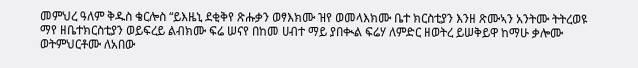መምህረ ዓለም ቅዱስ ቄርሎስ “ይእዜኒ ደቂቅየ ጽሑቃን ወፃእክሙ ዝየ ወመላእክሙ ቤተ ክርስቲያን እንዘ ጽሙኣን አንትሙ ትትረወዩ ማየ ዘቤተክርስቲያን ወይፍረይ ልብክሙ ፍሬ ሠናየ በከመ ሀብተ ማይ ያበቊል ፍሬሃ ለምድር ዘወትረ ይሠቅይዋ ከማሁ ቃሎሙ ወትምህርቶሙ ለአበው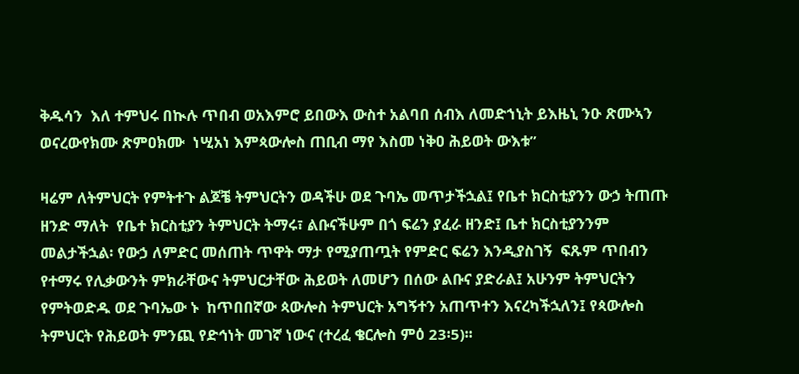ቅዱሳን  እለ ተምህሩ በኲሉ ጥበብ ወአእምሮ ይበውእ ውስተ አልባበ ሰብእ ለመድኀኒት ይእዜኒ ንዑ ጽሙኣን ወናረውየክሙ ጽምዐክሙ  ነሢአነ እምጳውሎስ ጠቢብ ማየ እስመ ነቅዐ ሕይወት ውእቱ”

ዛሬም ለትምህርት የምትተጉ ልጆቼ ትምህርትን ወዳችሁ ወደ ጉባኤ መጥታችኋል፤ የቤተ ክርስቲያንን ውኃ ትጠጡ  ዘንድ ማለት  የቤተ ክርስቲያን ትምህርት ትማሩ፣ ልቡናችሁም በጎ ፍሬን ያፈራ ዘንድ፤ ቤተ ክርስቲያንንም መልታችኋል፡ የውኃ ለምድር መሰጠት ጥዋት ማታ የሚያጠጧት የምድር ፍሬን እንዲያስገኝ  ፍጹም ጥበብን የተማሩ የሊቃውንት ምክራቸውና ትምህርታቸው ሕይወት ለመሆን በሰው ልቡና ያድራል፤ አሁንም ትምህርትን የምትወድዱ ወደ ጉባኤው ኑ  ከጥበበኛው ጳውሎስ ትምህርት አግኝተን አጠጥተን እናረካችኋለን፤ የጳውሎስ ትምህርት የሕይወት ምንጪ የድኅነት መገኛ ነውና (ተረፈ ቄርሎስ ምዕ 23፡5)፡፡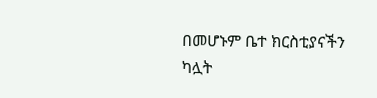በመሆኑም ቤተ ክርስቲያናችን ካሏት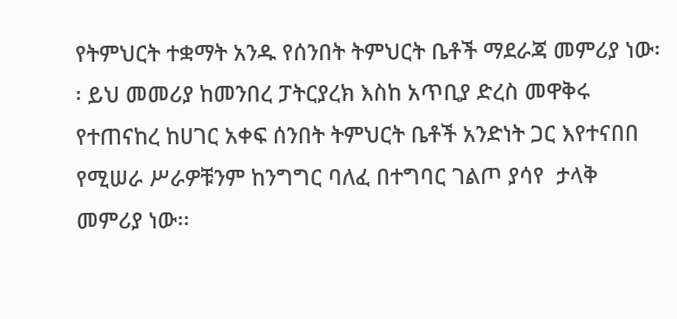የትምህርት ተቋማት አንዱ የሰንበት ትምህርት ቤቶች ማደራጃ መምሪያ ነው፡፡ ይህ መመሪያ ከመንበረ ፓትርያረክ እስከ አጥቢያ ድረስ መዋቅሩ የተጠናከረ ከሀገር አቀፍ ሰንበት ትምህርት ቤቶች አንድነት ጋር እየተናበበ የሚሠራ ሥራዎቹንም ከንግግር ባለፈ በተግባር ገልጦ ያሳየ  ታላቅ መምሪያ ነው፡፡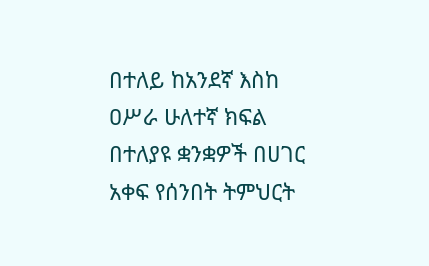በተለይ ከአንደኛ እስከ ዐሥራ ሁለተኛ ክፍል በተለያዩ ቋንቋዎች በሀገር አቀፍ የሰንበት ትምህርት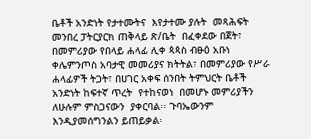ቤቶች አንድነት የታተሙትና  እየታተሙ ያሉት  መጻሕፍት መንበረ ፓትርያርክ ጠቅላይ ጽ/ቤት  በፈቀደው በጀት፣ በመምሪያው የበላይ ሐላፊ ሊቀ ጳጳስ ብፁዕ አቡነ ቀሌምንጦስ አባታዊ መመሪያና ክትትል፣ በመምሪያው የሥራ ሐላፊዎች ትጋት፣ በሀገር አቀፍ ሰንበት ትምህርት ቤቶች  አንድነት ከፍተኛ ጥረት  የተከናወነ  በመሆኑ መምሪያችን ለሁሉም ምስጋናውን  ያቀርባል፡፡ ጉባኤውንም እንዲያመሰግንልን ይጠይቃል፡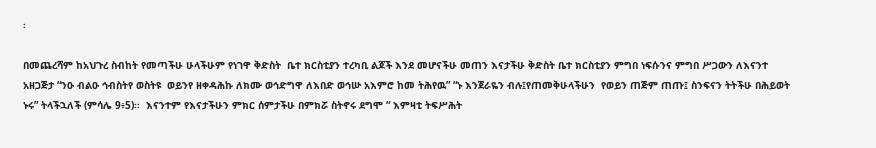፡

በመጨረሻም ከአህጉረ ስብከት የመጣችሁ ሁላችሁም የነገዋ ቅድስት  ቤተ ክርስቲያን ተረካቢ ልጆች እንደ መሆናችሁ መጠን እናታችሁ ቅድስት ቤተ ክርስቲያን ምግበ ነፍሱንና ምግበ ሥጋውን ለእናንተ አዘጋጅታ “ንዑ ብልዑ ኅብስትየ ወስትዩ  ወይንየ ዘቀዳሕኩ ለክሙ ወኅድግዋ ለእበድ ወኅሡ አእምሮ ከመ ትሕየዉ” “ኑ እንጀራዬን ብሉ፤የጠመቅሁላችሁን  የወይን ጠጅም ጠጡ፤ ስንፍናን ትትችሁ በሕይወት ኑሩ” ትላችኋለች (ምሳሌ 9፥5)፡፡  እናንተም የእናታችሁን ምክር ሰምታችሁ በምክሯ ስትኖሩ ደግሞ “ እምዛቲ ትፍሥሕት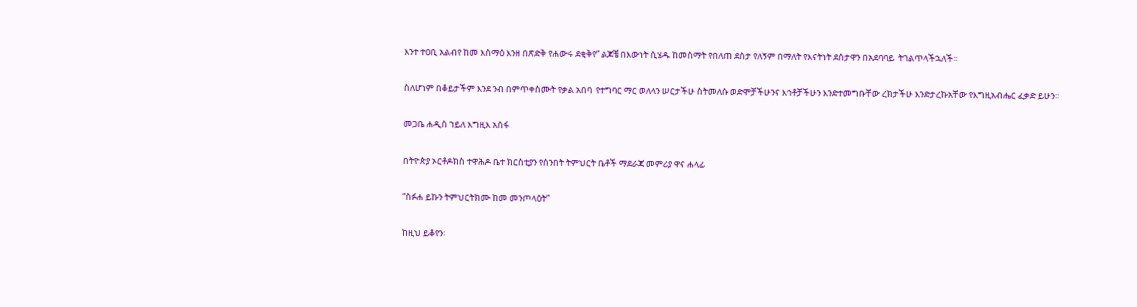እንተ ተዐቢ አልብየ ከመ እስማዕ እንዘ በጽድቅ የሐውሩ ደቂቅየ” ልጆቼ በእውነት ሲሄዱ ከመስማት የበለጠ ደስታ የለኝም በማለት የእናትነት ደስታዋን በአደባባይ  ትገልጥላችኋለች፡፡

ስለሆነም በቆይታችም እንደ ንብ በምጥቀስሙት የቃል አበባ  የተግባር ማር ወለላን ሠርታችሁ ስትመለሱ ወድሞቻችሁንና እኅቶቻችሁን እንድተመግቡቸው ረክታችሁ እንድታረኩአቸው የእግዚአብሔር ፈቃድ ይሁን፡፡

መጋቤ ሐዲስ ኀይለ እግዚእ አሰፋ

በትዮጵያ ኦርቶዶክስ ተዋሕዶ ቤተ ክርስቲያን የሰንበት ትምህርት ቤቶች ማደራጃ መምሪያ ዋና ሐላፊ

“ስፉሐ ይኩን ትምህርትክሙ ከመ መንጦላዕት”

ከዚህ ይቆየን፡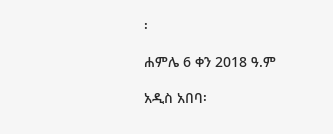፡

ሐምሌ 6 ቀን 2018 ዓ.ም

አዲስ አበባ፡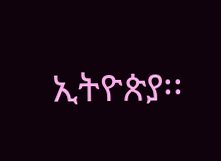ኢትዮጵያ፡፡